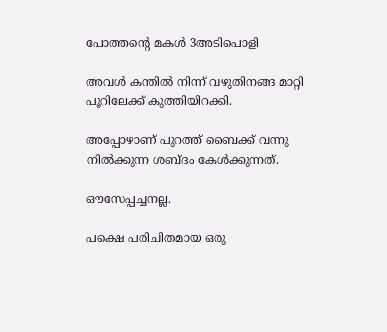പോത്തന്റെ മകൾ 3അടിപൊളി

അവൾ കന്തിൽ നിന്ന് വഴുതിനങ്ങ മാറ്റി പൂറിലേക്ക് കുത്തിയിറക്കി.

അപ്പോഴാണ് പുറത്ത് ബൈക്ക് വന്നു നിൽക്കുന്ന ശബ്ദം കേൾക്കുന്നത്.

ഔസേപ്പച്ചനല്ല.

പക്ഷെ പരിചിതമായ ഒരു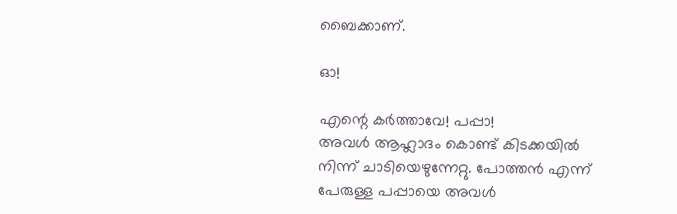ബൈക്കാണ്.

ഓ!

എന്റെ കർത്താവേ! പപ്പാ!
അവൾ ആഹ്ലാദം കൊണ്ട് കിടക്കയിൽ നിന്ന് ചാടിയെഴുന്നേറ്റു. പോത്തൻ എന്ന് പേരുള്ള പപ്പായെ അവൾ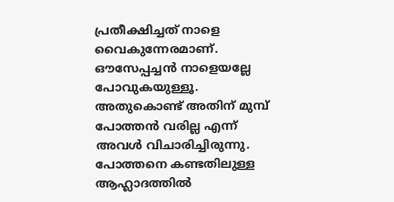പ്രതീക്ഷിച്ചത് നാളെ വൈകുന്നേരമാണ്. ഔസേപ്പച്ചൻ നാളെയല്ലേ പോവുകയുള്ളൂ. അതുകൊണ്ട് അതിന് മുമ്പ് പോത്തൻ വരില്ല എന്ന് അവൾ വിചാരിച്ചിരുന്നു. പോത്തനെ കണ്ടതിലുള്ള ആഹ്ലാദത്തിൽ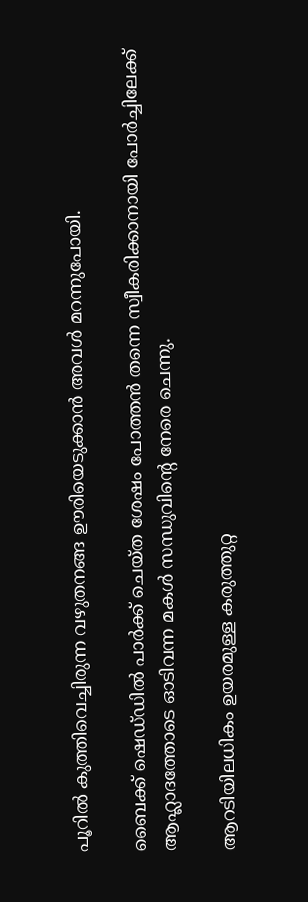പൂറിൽ കുത്തിവെച്ചിരുന്ന വഴുതനങ്ങ ഊരിയെടുക്കാൻ അവൾ മറന്നുപോയി.

ബൈക്ക് ഷെഡ്‌ഡിൽ പാർക്ക് ചെയ്ത ശേഷം പോത്തൻ തന്നെ സ്വീകരിക്കാനായി പോർച്ചിലേക്ക് ആഹ്ലാദത്തോടെ ഓടിവന്ന മകൾ സന്ധുവിന്റെ നേരെ ചെന്നു.

ആറടിയിലധികം ഉയരമുള്ള കരുത്തുറ്റ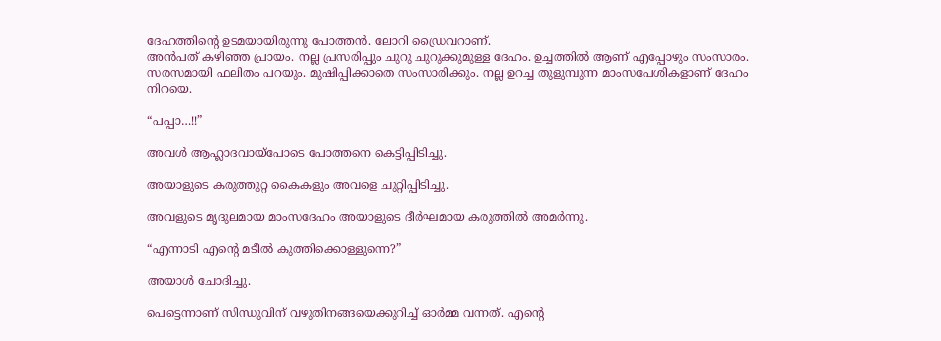ദേഹത്തിന്റെ ഉടമയായിരുന്നു പോത്തൻ. ലോറി ഡ്രൈവറാണ്.
അൻപത് കഴിഞ്ഞ പ്രായം. നല്ല പ്രസരിപ്പും ചുറു ചുറുക്കുമുള്ള ദേഹം. ഉച്ചത്തിൽ ആണ് എപ്പോഴും സംസാരം. സരസമായി ഫലിതം പറയും. മുഷിപ്പിക്കാതെ സംസാരിക്കും. നല്ല ഉറച്ച തുളുമ്പുന്ന മാംസപേശികളാണ് ദേഹം നിറയെ.

“പപ്പാ…!!”

അവൾ ആഹ്ലാദവായ്പോടെ പോത്തനെ കെട്ടിപ്പിടിച്ചു.

അയാളുടെ കരുത്തുറ്റ കൈകളും അവളെ ചുറ്റിപ്പിടിച്ചു.

അവളുടെ മൃദുലമായ മാംസദേഹം അയാളുടെ ദീർഘമായ കരുത്തിൽ അമർന്നു.

“എന്നാടി എന്റെ മടീൽ കുത്തിക്കൊള്ളുന്നെ?”

അയാൾ ചോദിച്ചു.

പെട്ടെന്നാണ് സിന്ധുവിന് വഴുതിനങ്ങയെക്കുറിച്ച് ഓർമ്മ വന്നത്. എന്റെ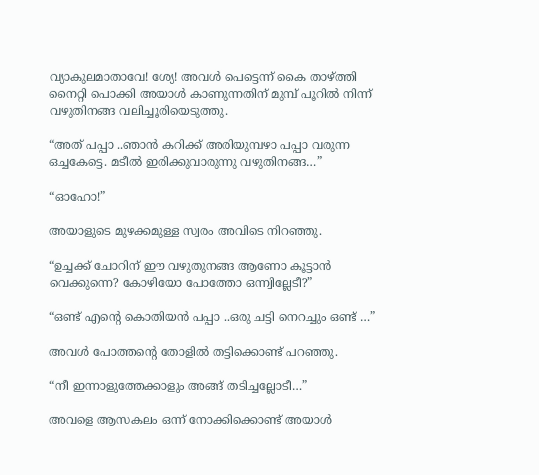വ്യാകുലമാതാവേ! ശ്യേ! അവൾ പെട്ടെന്ന് കൈ താഴ്ത്തി നൈറ്റി പൊക്കി അയാൾ കാണുന്നതിന് മുമ്പ് പൂറിൽ നിന്ന് വഴുതിനങ്ങ വലിച്ചൂരിയെടുത്തു.

“അത് പപ്പാ ..ഞാൻ കറിക്ക് അരിയുമ്പഴാ പപ്പാ വരുന്ന ഒച്ചകേട്ടെ. മടീൽ ഇരിക്കുവാരുന്നു വഴുതിനങ്ങ…”

“ഓഹോ!”

അയാളുടെ മുഴക്കമുള്ള സ്വരം അവിടെ നിറഞ്ഞു.

“ഉച്ചക്ക് ചോറിന് ഈ വഴുതുനങ്ങ ആണോ കൂട്ടാൻ വെക്കുന്നെ? കോഴിയോ പോത്തോ ഒന്ന്വില്ലേടീ?”

“ഒണ്ട് എന്റെ കൊതിയൻ പപ്പാ ..ഒരു ചട്ടി നെറച്ചും ഒണ്ട് …”

അവൾ പോത്തന്റെ തോളിൽ തട്ടിക്കൊണ്ട് പറഞ്ഞു.

“നീ ഇന്നാളുത്തേക്കാളും അങ്ങ് തടിച്ചല്ലോടീ…”

അവളെ ആസകലം ഒന്ന് നോക്കിക്കൊണ്ട് അയാൾ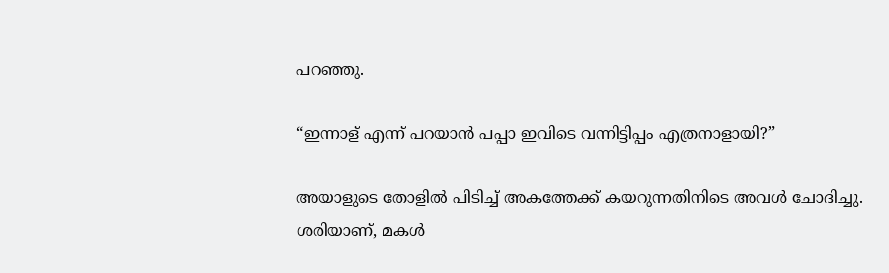പറഞ്ഞു.

“ഇന്നാള് എന്ന് പറയാൻ പപ്പാ ഇവിടെ വന്നിട്ടിപ്പം എത്രനാളായി?”

അയാളുടെ തോളിൽ പിടിച്ച് അകത്തേക്ക് കയറുന്നതിനിടെ അവൾ ചോദിച്ചു.
ശരിയാണ്, മകൾ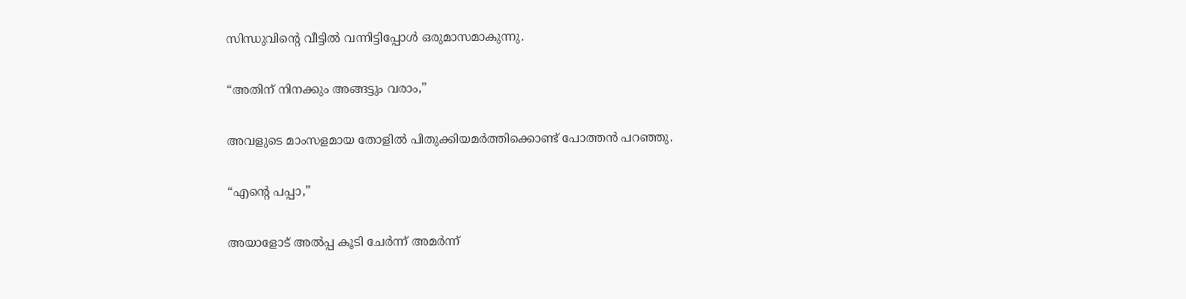സിന്ധുവിന്റെ വീട്ടിൽ വന്നിട്ടിപ്പോൾ ഒരുമാസമാകുന്നു.

“അതിന് നിനക്കും അങ്ങട്ടും വരാം,”

അവളുടെ മാംസളമായ തോളിൽ പിതുക്കിയമർത്തിക്കൊണ്ട് പോത്തൻ പറഞ്ഞു.

“എന്റെ പപ്പാ,”

അയാളോട് അൽപ്പ കൂടി ചേർന്ന് അമർന്ന്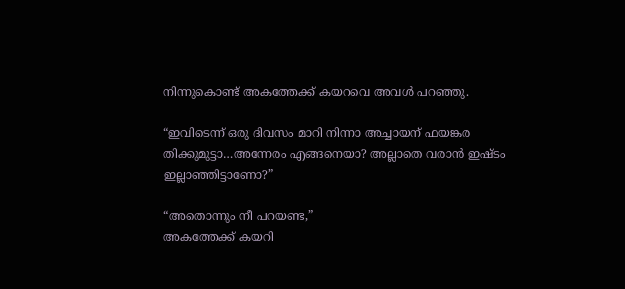നിന്നുകൊണ്ട് അകത്തേക്ക് കയറവെ അവൾ പറഞ്ഞു.

“ഇവിടെന്ന് ഒരു ദിവസം മാറി നിന്നാ അച്ചായന് ഫയങ്കര തിക്കുമുട്ടാ…അന്നേരം എങ്ങനെയാ? അല്ലാതെ വരാൻ ഇഷ്ടം ഇല്ലാഞ്ഞിട്ടാണോ?”

“അതൊന്നും നീ പറയണ്ട,”
അകത്തേക്ക് കയറി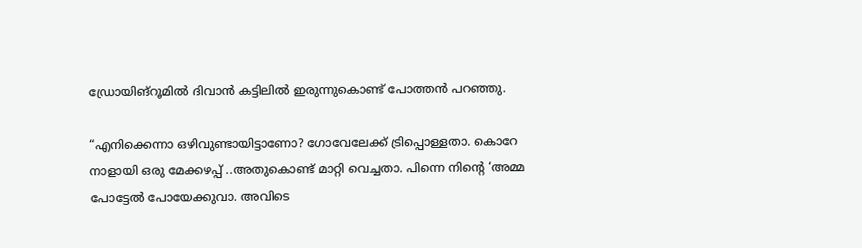ഡ്രോയിങ്‌റൂമിൽ ദിവാൻ കട്ടിലിൽ ഇരുന്നുകൊണ്ട് പോത്തൻ പറഞ്ഞു.

“എനിക്കെന്നാ ഒഴിവുണ്ടായിട്ടാണോ? ഗോവേലേക്ക് ട്രിപ്പൊള്ളതാ. കൊറേ നാളായി ഒരു മേക്കഴപ്പ് ..അതുകൊണ്ട് മാറ്റി വെച്ചതാ. പിന്നെ നിന്റെ ‘അമ്മ പോട്ടേൽ പോയേക്കുവാ. അവിടെ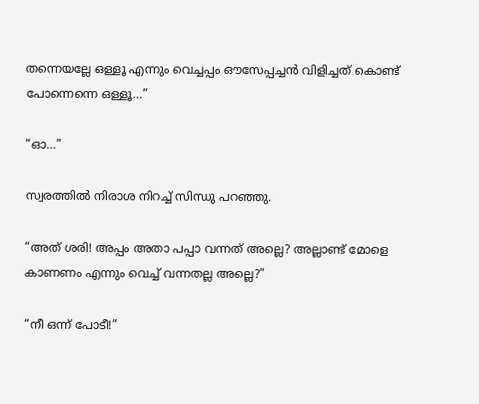തന്നെയല്ലേ ഒള്ളൂ എന്നും വെച്ചപ്പം ഔസേപ്പച്ചൻ വിളിച്ചത് കൊണ്ട് പോന്നെന്നെ ഒള്ളൂ…”

“ഓ…”

സ്വരത്തിൽ നിരാശ നിറച്ച് സിന്ധു പറഞ്ഞു.

“അത് ശരി! അപ്പം അതാ പപ്പാ വന്നത് അല്ലെ? അല്ലാണ്ട് മോളെ കാണണം എന്നും വെച്ച് വന്നതല്ല അല്ലെ?”

“നീ ഒന്ന് പോടീ!”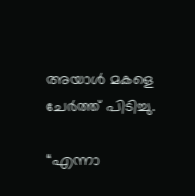അയാൾ മകളെ ചേർത്ത് പിടിച്ചു.

“എന്നാ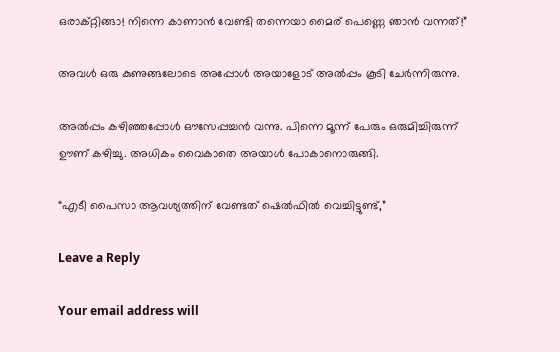ഒരാക്റ്റിങ്ങാ! നിന്നെ കാണാൻ വേണ്ടി തന്നെയാ മൈര് പെണ്ണെ ഞാൻ വന്നത്!”

അവൾ ഒരു കുണുങ്ങലോടെ അപ്പോൾ അയാളോട് അൽപ്പം കൂടി ചേർന്നിരുന്നു.

അൽപ്പം കഴിഞ്ഞപ്പോൾ ഔസേപ്പച്ചൻ വന്നു. പിന്നെ മൂന്ന് പേരും ഒരുമിച്ചിരുന്ന് ഊണ് കഴിച്ചു. അധികം വൈകാതെ അയാൾ പോകാനൊരുങ്ങി.

“എടീ പൈസാ ആവശ്യത്തിന് വേണ്ടത് ഷെൽഫിൽ വെച്ചിട്ടുണ്ട്,”

Leave a Reply

Your email address will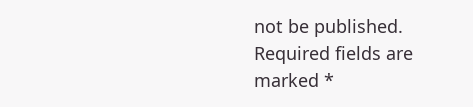not be published. Required fields are marked *